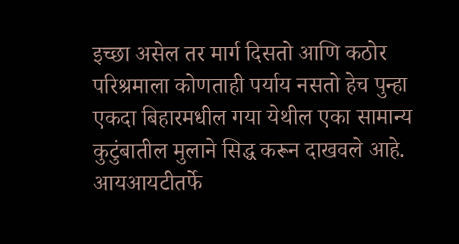इच्छा असेल तर मार्ग दिसतो आणि कठोर परिश्रमाला कोणताही पर्याय नसतो हेच पुन्हा एकदा बिहारमधील गया येथील एका सामान्य कुटुंबातील मुलाने सिद्ध करून दाखवले आहे. आयआयटीतर्फे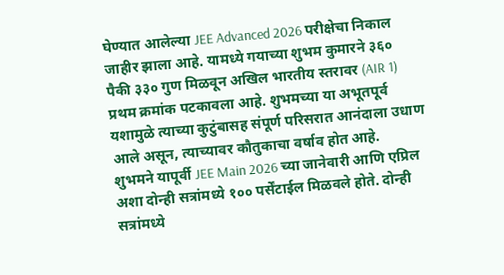घेण्यात आलेल्या JEE Advanced 2026 परीक्षेचा निकाल जाहीर झाला आहे. यामध्ये गयाच्या शुभम कुमारने ३६० पैकी ३३० गुण मिळवून अखिल भारतीय स्तरावर (AIR 1) प्रथम क्रमांक पटकावला आहे. शुभमच्या या अभूतपूर्व यशामुळे त्याच्या कुटुंबासह संपूर्ण परिसरात आनंदाला उधाण आले असून, त्याच्यावर कौतुकाचा वर्षाव होत आहे.
शुभमने यापूर्वी JEE Main 2026 च्या जानेवारी आणि एप्रिल अशा दोन्ही सत्रांमध्ये १०० पर्सेंटाईल मिळवले होते. दोन्ही सत्रांमध्ये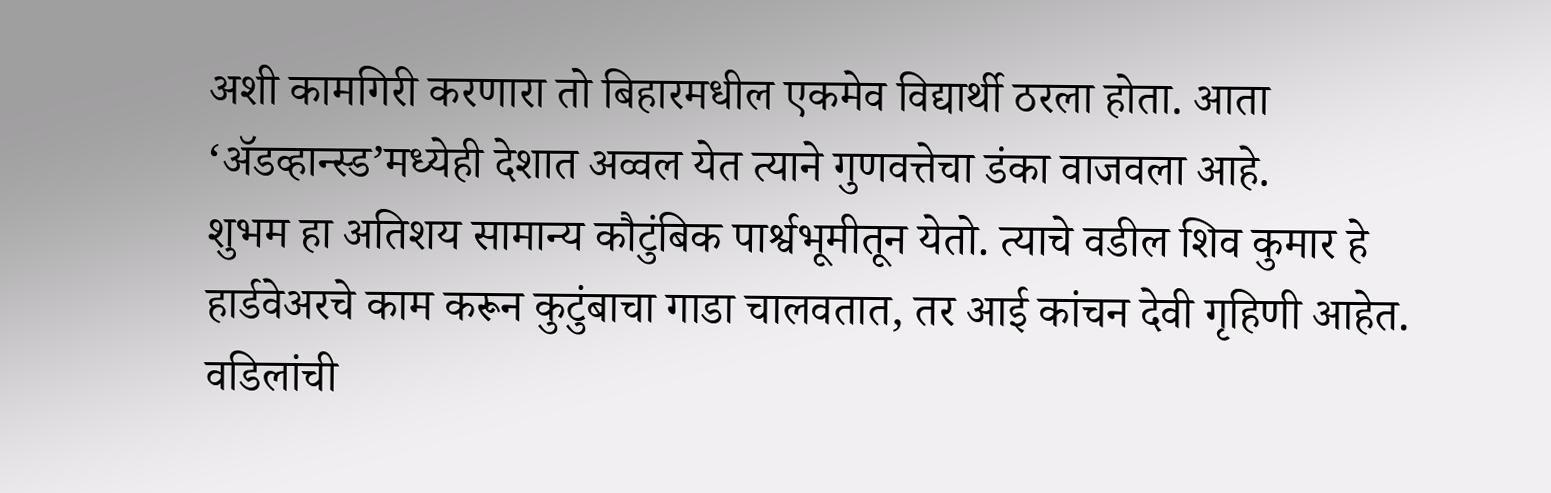अशी कामगिरी करणारा तो बिहारमधील एकमेव विद्यार्थी ठरला होता. आता ‘ॲडव्हान्स्ड’मध्येही देशात अव्वल येत त्याने गुणवत्तेचा डंका वाजवला आहे.
शुभम हा अतिशय सामान्य कौटुंबिक पार्श्वभूमीतून येतो. त्याचे वडील शिव कुमार हे हार्डवेअरचे काम करून कुटुंबाचा गाडा चालवतात, तर आई कांचन देवी गृहिणी आहेत. वडिलांची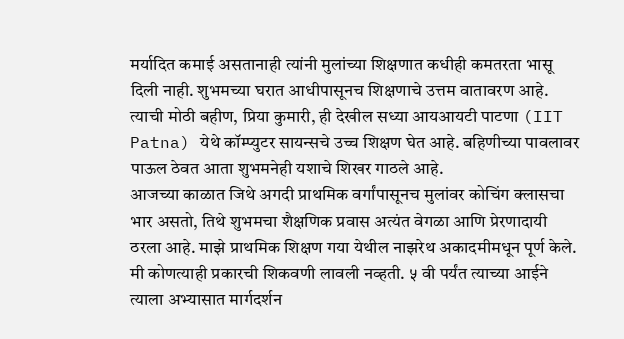मर्यादित कमाई असतानाही त्यांनी मुलांच्या शिक्षणात कधीही कमतरता भासू दिली नाही. शुभमच्या घरात आधीपासूनच शिक्षणाचे उत्तम वातावरण आहे. त्याची मोठी बहीण, प्रिया कुमारी, ही देखील सध्या आयआयटी पाटणा (IIT Patna) येथे कॉम्प्युटर सायन्सचे उच्च शिक्षण घेत आहे. बहिणीच्या पावलावर पाऊल ठेवत आता शुभमनेही यशाचे शिखर गाठले आहे.
आजच्या काळात जिथे अगदी प्राथमिक वर्गांपासूनच मुलांवर कोचिंग क्लासचा भार असतो, तिथे शुभमचा शैक्षणिक प्रवास अत्यंत वेगळा आणि प्रेरणादायी ठरला आहे. माझे प्राथमिक शिक्षण गया येथील नाझरेथ अकादमीमधून पूर्ण केले. मी कोणत्याही प्रकारची शिकवणी लावली नव्हती. ५ वी पर्यंत त्याच्या आईने त्याला अभ्यासात मार्गदर्शन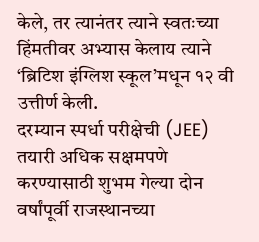केले, तर त्यानंतर त्याने स्वतःच्या हिंमतीवर अभ्यास केलाय त्याने ‘ब्रिटिश इंग्लिश स्कूल’मधून १२ वी उत्तीर्ण केली.
दरम्यान स्पर्धा परीक्षेची (JEE) तयारी अधिक सक्षमपणे करण्यासाठी शुभम गेल्या दोन वर्षांपूर्वी राजस्थानच्या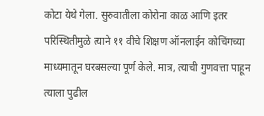कोटा येथे गेला. सुरुवातीला कोरोना काळ आणि इतर परिस्थितीमुळे त्याने ११ वीचे शिक्षण ऑनलाईन कोचिंगच्या माध्यमातून घरबसल्या पूर्ण केले. मात्र, त्याची गुणवत्ता पाहून त्याला पुढील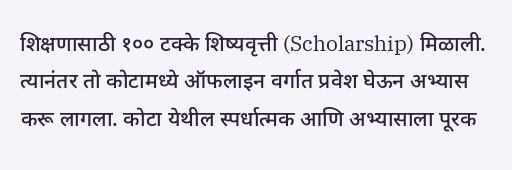शिक्षणासाठी १०० टक्के शिष्यवृत्ती (Scholarship) मिळाली. त्यानंतर तो कोटामध्ये ऑफलाइन वर्गात प्रवेश घेऊन अभ्यास करू लागला. कोटा येथील स्पर्धात्मक आणि अभ्यासाला पूरक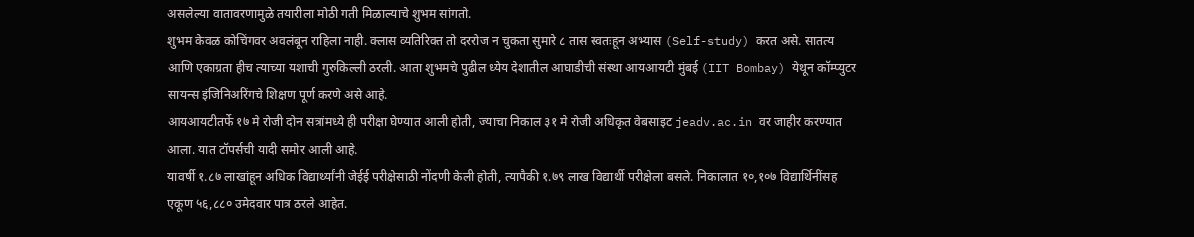असलेल्या वातावरणामुळे तयारीला मोठी गती मिळाल्याचे शुभम सांगतो.
शुभम केवळ कोचिंगवर अवलंबून राहिला नाही. क्लास व्यतिरिक्त तो दररोज न चुकता सुमारे ८ तास स्वतःहून अभ्यास (Self-study) करत असे. सातत्य आणि एकाग्रता हीच त्याच्या यशाची गुरुकिल्ली ठरली. आता शुभमचे पुढील ध्येय देशातील आघाडीची संस्था आयआयटी मुंबई (IIT Bombay) येथून कॉम्प्युटर सायन्स इंजिनिअरिंगचे शिक्षण पूर्ण करणे असे आहे.
आयआयटीतर्फे १७ मे रोजी दोन सत्रांमध्ये ही परीक्षा घेण्यात आली होती, ज्याचा निकाल ३१ मे रोजी अधिकृत वेबसाइट jeadv.ac.in वर जाहीर करण्यात आला. यात टॉपर्सची यादी समोर आली आहे.
यावर्षी १.८७ लाखांहून अधिक विद्यार्थ्यांनी जेईई परीक्षेसाठी नोंदणी केली होती, त्यापैकी १.७९ लाख विद्यार्थी परीक्षेला बसले. निकालात १०,१०७ विद्यार्थिनींसह एकूण ५६,८८० उमेदवार पात्र ठरले आहेत.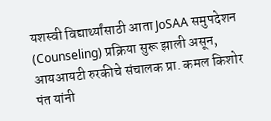यशस्वी विद्यार्थ्यांसाठी आता JoSAA समुपदेशन (Counseling) प्रक्रिया सुरू झाली असून, आयआयटी रुरकीचे संचालक प्रा. कमल किशोर पंत यांनी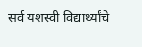सर्व यशस्वी विद्यार्थ्यांचे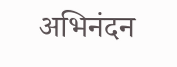अभिनंदन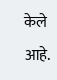केले आहे.